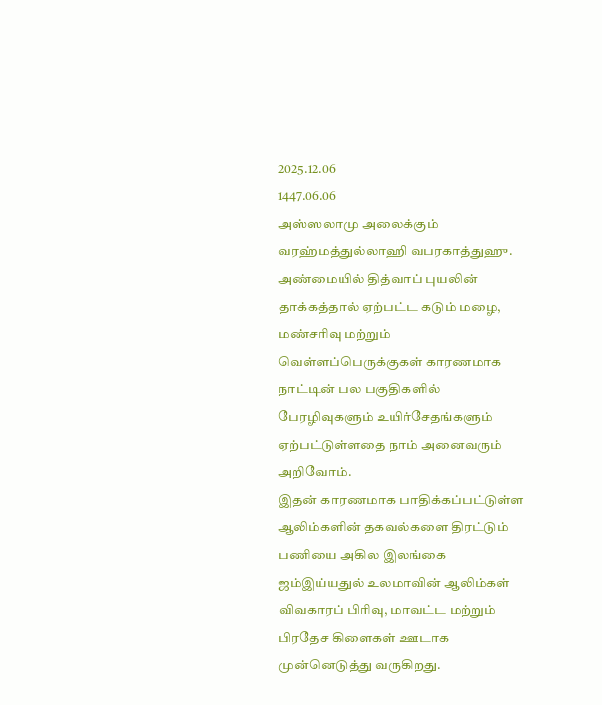2025.12.06
1447.06.06
அஸ்ஸலாமு அலைக்கும் வரஹ்மத்துல்லாஹி வபரகாத்துஹு.
அண்மையில் தித்வாப் புயலின் தாக்கத்தால் ஏற்பட்ட கடும் மழை, மண்சரிவு மற்றும் வெள்ளப்பெருக்குகள் காரணமாக நாட்டின் பல பகுதிகளில் பேரழிவுகளும் உயிர்சேதங்களும் ஏற்பட்டுள்ளதை நாம் அனைவரும் அறிவோம்.
இதன் காரணமாக பாதிக்கப்பட்டுள்ள ஆலிம்களின் தகவல்களை திரட்டும் பணியை அகில இலங்கை ஜம்இய்யதுல் உலமாவின் ஆலிம்கள் விவகாரப் பிரிவு, மாவட்ட மற்றும் பிரதேச கிளைகள் ஊடாக முன்னெடுத்து வருகிறது.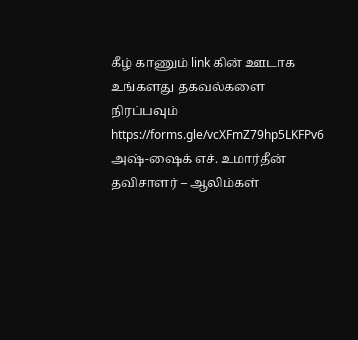கீழ் காணும் link கின் ஊடாக உங்களது தகவல்களை நிரப்பவும்
https://forms.gle/vcXFmZ79hp5LKFPv6
அஷ்-ஷைக் எச். உமார்தீன்
தவிசாளர் – ஆலிம்கள்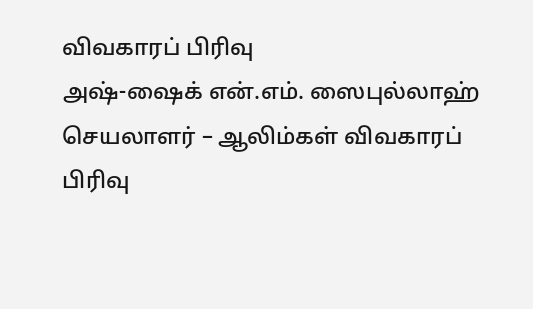விவகாரப் பிரிவு
அஷ்-ஷைக் என்.எம். ஸைபுல்லாஹ்
செயலாளர் – ஆலிம்கள் விவகாரப் பிரிவு